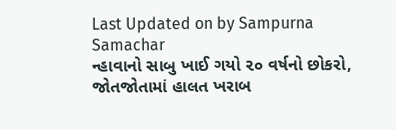Last Updated on by Sampurna Samachar
ન્હાવાનો સાબુ ખાઈ ગયો ૨૦ વર્ષનો છોકરો, જોતજોતામાં હાલત ખરાબ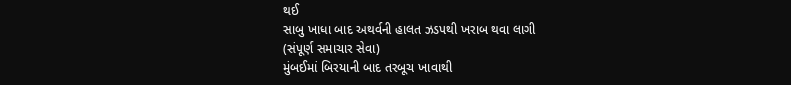થઈ
સાબુ ખાધા બાદ અથર્વની હાલત ઝડપથી ખરાબ થવા લાગી
(સંપૂર્ણ સમાચાર સેવા)
મુંબઈમાં બિરયાની બાદ તરબૂચ ખાવાથી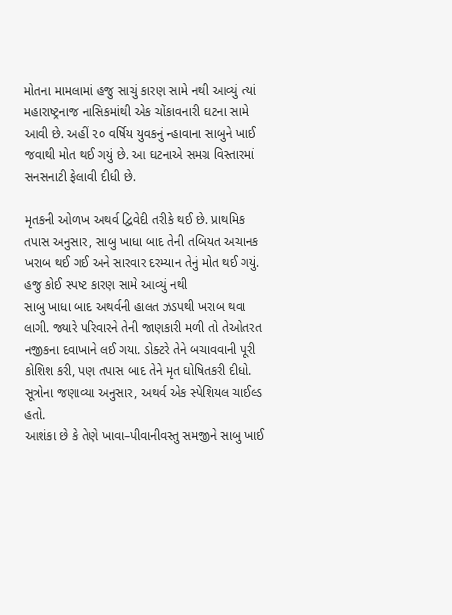મોતના મામલામાં હજુ સાચું કારણ સામે નથી આવ્યું ત્યાં મહારાષ્ટ્રનાજ નાસિકમાંથી એક ચોંકાવનારી ઘટના સામે આવી છે. અહીં ૨૦ વર્ષિય યુવકનું ન્હાવાના સાબુને ખાઈ જવાથી મોત થઈ ગયું છે. આ ઘટનાએ સમગ્ર વિસ્તારમાં સનસનાટી ફેલાવી દીધી છે.

મૃતકની ઓળખ અથર્વ દ્વિવેદી તરીકે થઈ છે. પ્રાથમિક તપાસ અનુસાર, સાબુ ખાધા બાદ તેની તબિયત અચાનક ખરાબ થઈ ગઈ અને સારવાર દરમ્યાન તેનું મોત થઈ ગયું.
હજુ કોઈ સ્પષ્ટ કારણ સામે આવ્યું નથી
સાબુ ખાધા બાદ અથર્વની હાલત ઝડપથી ખરાબ થવા લાગી. જ્યારે પરિવારને તેની જાણકારી મળી તો તેઓતરત નજીકના દવાખાને લઈ ગયા. ડોક્ટરે તેને બચાવવાની પૂરી કોશિશ કરી, પણ તપાસ બાદ તેને મૃત ઘોષિતકરી દીધો. સૂત્રોના જણાવ્યા અનુસાર, અથર્વ એક સ્પેશિયલ ચાઈલ્ડ હતો.
આશંકા છે કે તેણે ખાવા–પીવાનીવસ્તુ સમજીને સાબુ ખાઈ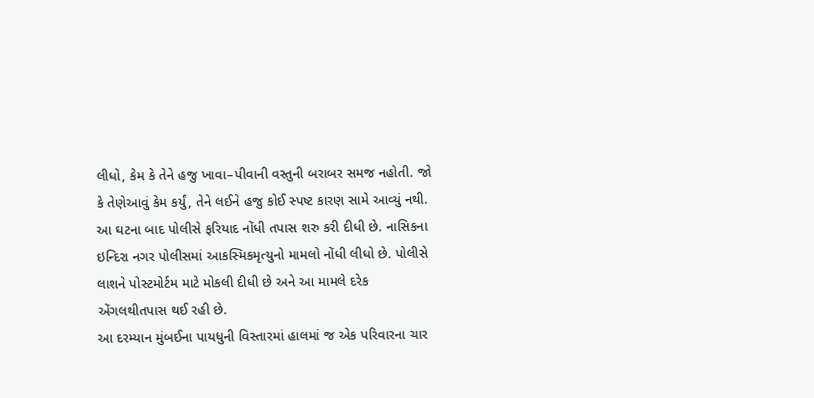લીધો, કેમ કે તેને હજુ ખાવા–પીવાની વસ્તુની બરાબર સમજ નહોતી. જો કે તેણેઆવું કેમ કર્યું, તેને લઈને હજુ કોઈ સ્પષ્ટ કારણ સામે આવ્યું નથી.
આ ઘટના બાદ પોલીસે ફરિયાદ નોંધી તપાસ શરુ કરી દીધી છે. નાસિકના ઇન્દિરા નગર પોલીસમાં આકસ્મિકમૃત્યુનો મામલો નોંધી લીધો છે. પોલીસે લાશને પોસ્ટમોર્ટમ માટે મોકલી દીધી છે અને આ મામલે દરેક એંગલથીતપાસ થઈ રહી છે.
આ દરમ્યાન મુંબઈના પાયધુની વિસ્તારમાં હાલમાં જ એક પરિવારના ચાર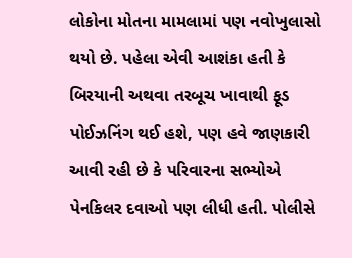લોકોના મોતના મામલામાં પણ નવોખુલાસો થયો છે. પહેલા એવી આશંકા હતી કે બિરયાની અથવા તરબૂચ ખાવાથી ફૂડ પોઈઝનિંગ થઈ હશે, પણ હવે જાણકારી આવી રહી છે કે પરિવારના સભ્યોએ પેનકિલર દવાઓ પણ લીધી હતી. પોલીસે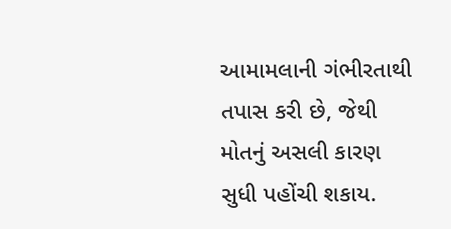આમામલાની ગંભીરતાથી તપાસ કરી છે, જેથી મોતનું અસલી કારણ સુધી પહોંચી શકાય.